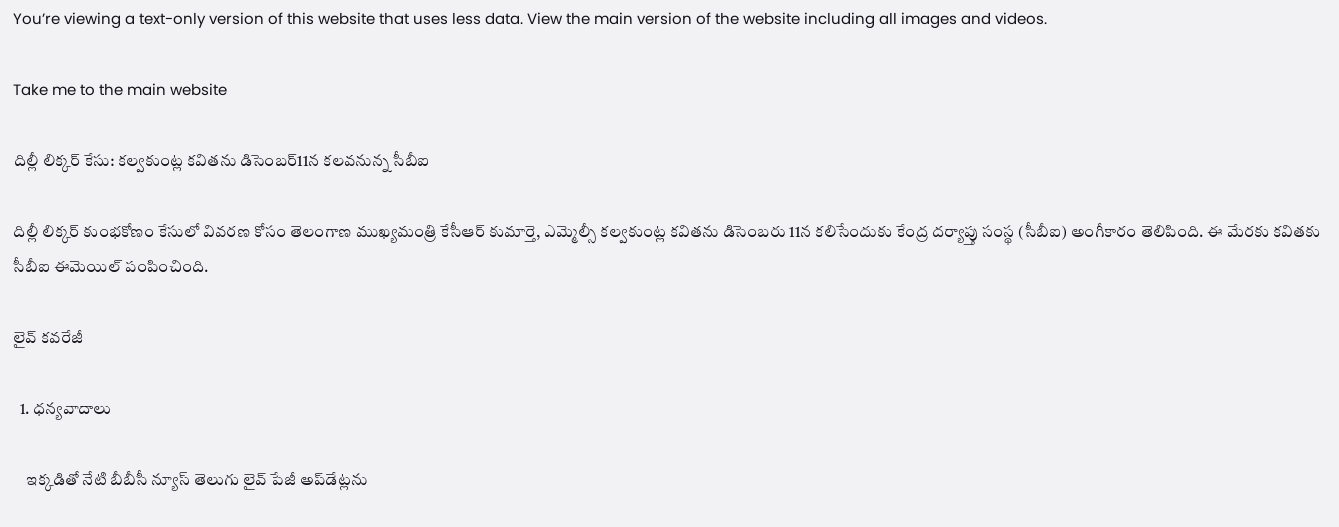You’re viewing a text-only version of this website that uses less data. View the main version of the website including all images and videos.

Take me to the main website

దిల్లీ లిక్కర్ కేసు: కల్వకుంట్ల కవితను డిసెంబర్11న కలవనున్న సీబీఐ

దిల్లీ లిక్కర్ కుంభకోణం కేసులో వివరణ కోసం తెలంగాణ ముఖ్యమంత్రి కేసీఆర్ కుమార్తె, ఎమ్మెల్సీ కల్వకుంట్ల కవితను డిసెంబరు 11న కలిసేందుకు కేంద్ర దర్యాప్తు సంస్థ (సీబీఐ) అంగీకారం తెలిపింది. ఈ మేరకు కవితకు సీబీఐ ఈమెయిల్ పంపించింది.

లైవ్ కవరేజీ

  1. ధన్యవాదాలు

    ఇక్కడితో నేటి బీబీసీ న్యూస్ తెలుగు లైవ్ పేజీ అప్‌డేట్లను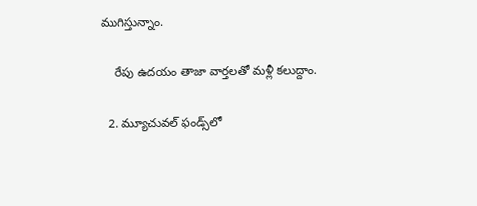ముగిస్తున్నాం.

    రేపు ఉదయం తాజా వార్తలతో మళ్లీ కలుద్దాం.

  2. మ్యూచువల్ ఫండ్స్‌లో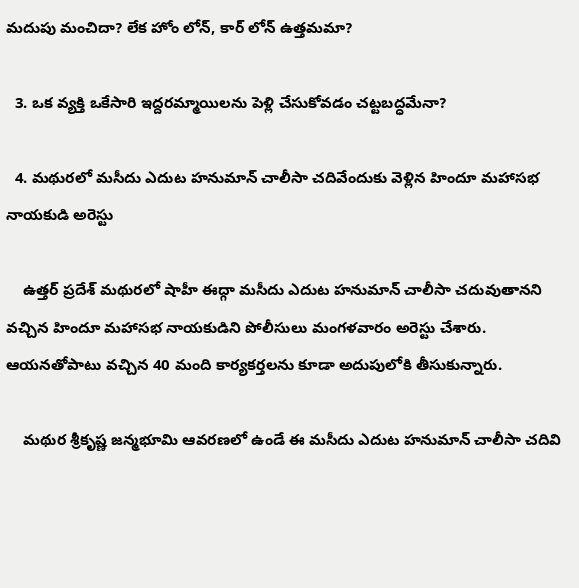మదుపు మంచిదా? లేక హోం లోన్, కార్ లోన్ ఉత్తమమా?

  3. ఒక వ్యక్తి ఒకేసారి ఇద్దరమ్మాయిలను పెళ్లి చేసుకోవడం చట్టబద్ధమేనా?

  4. మథురలో మసీదు ఎదుట హనుమాన్ చాలీసా చదివేందుకు వెళ్లిన హిందూ మహాసభ నాయకుడి అరెస్టు

    ఉత్తర్ ప్రదేశ్ మథురలో షాహీ ఈద్గా మసీదు ఎదుట హనుమాన్ చాలీసా చదువుతానని వచ్చిన హిందూ మహాసభ నాయకుడిని పోలీసులు మంగళవారం అరెస్టు చేశారు. ఆయనతోపాటు వచ్చిన 40 మంది కార్యకర్తలను కూడా అదుపులోకి తీసుకున్నారు.

    మథుర శ్రీకృష్ణ జన్మభూమి ఆవరణలో ఉండే ఈ మసీదు ఎదుట హనుమాన్ చాలీసా చదివి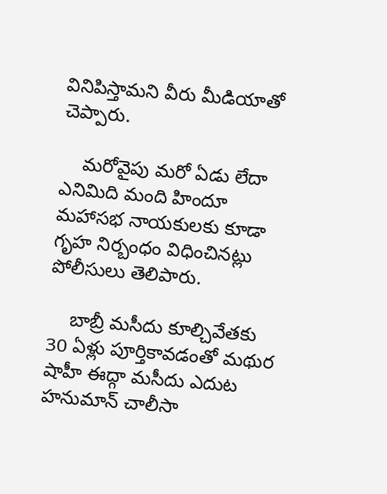వినిపిస్తామని వీరు మీడియాతో చెప్పారు.

    మరోవైపు మరో ఏడు లేదా ఎనిమిది మంది హిందూ మహాసభ నాయకులకు కూడా గృహ నిర్బంధం విధించినట్లు పోలీసులు తెలిపారు.

    బాబ్రీ మసీదు కూల్చివేతకు 30 ఏళ్లు పూర్తికావడంతో మథుర షాహీ ఈద్గా మసీదు ఎదుట హనుమాన్ చాలీసా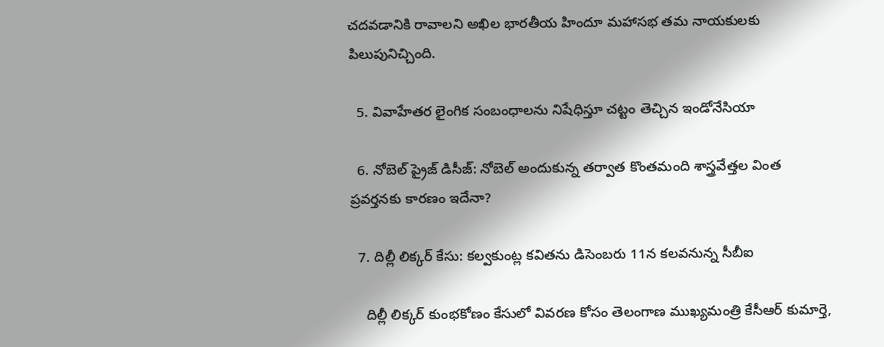చదవడానికి రావాలని అఖిల భారతీయ హిందూ మహాసభ తమ నాయకులకు పిలుపునిచ్చింది.

  5. వివాహేతర లైంగిక సంబంధాలను నిషేధిస్తూ చట్టం తెచ్చిన ఇండోనేసియా

  6. నోబెల్ ప్రైజ్ డిసీజ్: నోబెల్ అందుకున్న తర్వాత కొంతమంది శాస్త్రవేత్తల వింత ప్రవర్తనకు కారణం ఇదేనా?

  7. దిల్లీ లిక్కర్ కేసు: కల్వకుంట్ల కవితను డిసెంబరు 11న కలవనున్న సీబీఐ

    దిల్లీ లిక్కర్ కుంభకోణం కేసులో వివరణ కోసం తెలంగాణ ముఖ్యమంత్రి కేసీఆర్ కుమార్తె,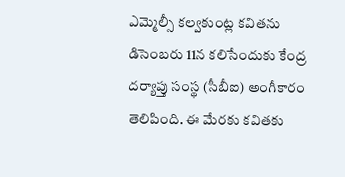ఎమ్మెల్సీ కల్వకుంట్ల కవితను డిసెంబరు 11న కలిసేందుకు కేంద్ర దర్యాప్తు సంస్థ (సీబీఐ) అంగీకారం తెలిపింది. ఈ మేరకు కవితకు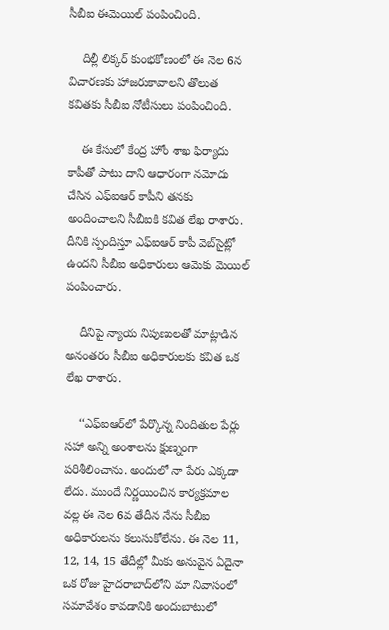సీబీఐ ఈమెయిల్ పంపించింది.

    దిల్లీ లిక్కర్ కుంభకోణంలో ఈ నెల 6న విచారణకు హాజరుకావాలని తొలుత కవితకు సీబీఐ నోటీసులు పంపించింది.

    ఈ కేసులో కేంద్ర హోం శాఖ ఫిర్యాదు కాపీతో పాటు దాని ఆధారంగా నమోదు చేసిన ఎఫ్ఐఆర్ కాపీని తనకు అందించాలని సీబీఐకి కవిత లేఖ రాశారు. దీనికి స్పందిస్తూ ఎఫ్ఐఆర్ కాపీ వెబ్‌సైట్లో ఉందని సీబీఐ అధికారులు ఆమెకు మెయిల్ పంపించారు.

    దీనిపై న్యాయ నిపుణులతో మాట్లాడిన అనంతరం సీబీఐ అధికారులకు కవిత ఒక లేఖ రాశారు.

    ‘‘ఎఫ్ఐఆర్‌లో పేర్కొన్న నిందితుల పేర్లు సహా అన్ని అంశాలను క్షుణ్నంగా పరిశీలించాను. అందులో నా పేరు ఎక్కడా లేదు. ముందే నిర్ణయించిన కార్యక్రమాల వల్ల ఈ నెల 6వ తేదీన నేను సీబీఐ అధికారులను కలుసుకోలేను. ఈ నెల 11, 12, 14, 15 తేదీల్లో మీకు అనువైన ఏదైనా ఒక రోజు హైదరాబాద్‌లోని మా నివాసంలో సమావేశం కావడానికి అందుబాటులో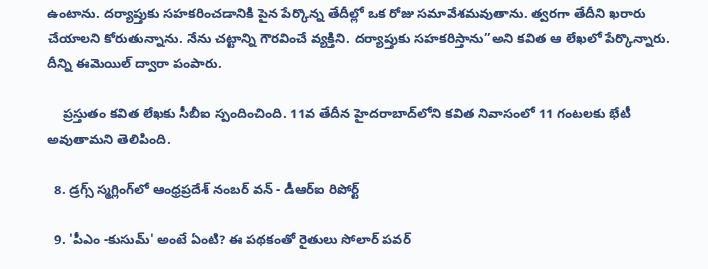ఉంటాను. దర్యాప్తుకు సహకరించడానికి పైన పేర్కొన్న తేదీల్లో ఒక రోజు సమావేశమవుతాను. త్వరగా తేదీని ఖరారు చేయాలని కోరుతున్నాను. నేను చట్టాన్ని గౌరవించే వ్యక్తిని. దర్యాప్తుకు సహకరిస్తాను’’అని కవిత ఆ లేఖలో పేర్కొన్నారు. దీన్ని ఈమెయిల్ ద్వారా పంపారు.

    ప్రస్తుతం కవిత లేఖకు సీబీఐ స్పందించింది. 11వ తేదీన హైదరాబాద్‌లోని కవిత నివాసంలో 11 గంటలకు భేటీ అవుతామని తెలిపింది.

  8. డ్రగ్స్ స్మగ్లింగ్‌లో ఆంధ్రప్రదేశ్ నంబర్ వన్ - డీఆర్ఐ రిపోర్ట్

  9. 'పీఎం -కుసుమ్‌' అంటే ఏంటి? ఈ పథకంతో రైతులు సోలార్ పవర్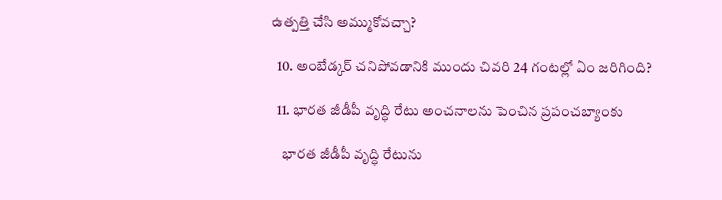ఉత్పత్తి చేసి అమ్ముకోవచ్చా?

  10. అంబేడ్కర్ చనిపోవడానికి ముందు చివరి 24 గంటల్లో ఏం జరిగింది?

  11. భారత జీడీపీ వృద్ధి రేటు అంచనాలను పెంచిన ప్రపంచబ్యాంకు

    భారత జీడీపీ వృద్ధి రేటును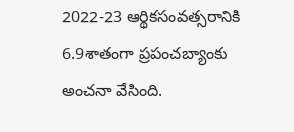2022-23 ఆర్థికసంవత్సరానికి 6.9శాతంగా ప్రపంచబ్యాంకు అంచనా వేసింది.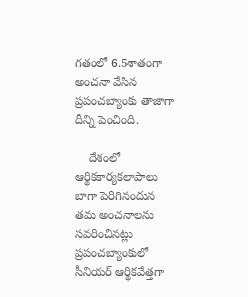గతంలో 6.5శాతంగా అంచనా వేసిన ప్రపంచబ్యాంకు తాజాగా దీన్ని పెంచింది.

    దేశంలో ఆర్థికకార్యకలాపాలు బాగా పెరిగినందున తమ అంచనాలను సవరించినట్లు ప్రపంచబ్యాంకులో సీనియర్ ఆర్థికవేత్తగా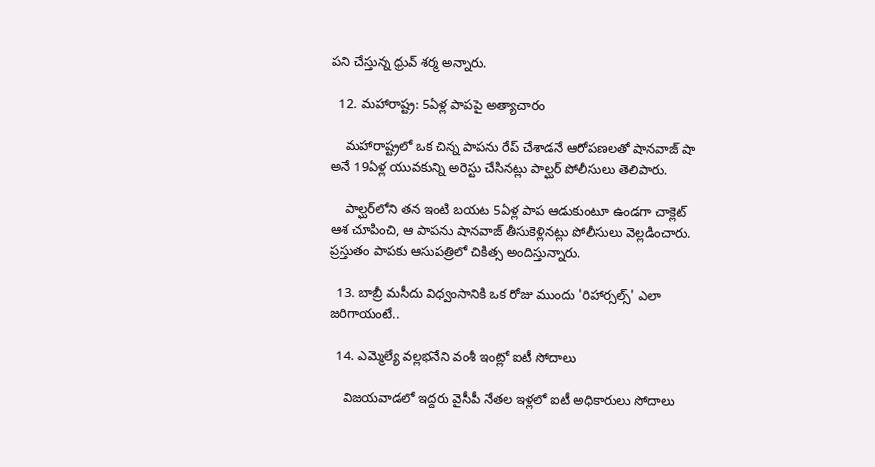పని చేస్తున్న ధ్రువ్ శర్మ అన్నారు.

  12. మహారాష్ట్ర: 5ఏళ్ల పాపపై అత్యాచారం

    మహారాష్ట్రలో ఒక చిన్న పాపను రేప్ చేశాడనే ఆరోపణలతో షానవాజ్ షా అనే 19ఏళ్ల యువకున్ని అరెస్టు చేసినట్లు పాల్ఘర్ పోలీసులు తెలిపారు.

    పాల్ఘర్‌లోని తన ఇంటి బయట 5ఏళ్ల పాప ఆడుకుంటూ ఉండగా చాక్లెట్ ఆశ చూపించి, ఆ పాపను షానవాజ్ తీసుకెళ్లినట్లు పోలీసులు వెల్లడించారు. ప్రస్తుతం పాపకు ఆసుపత్రిలో చికిత్స అందిస్తున్నారు.

  13. బాబ్రీ మసీదు విధ్వంసానికి ఒక రోజు ముందు 'రిహార్సల్స్' ఎలా జరిగాయంటే..

  14. ఎమ్మెల్యే వల్లభనేని వంశీ ఇంట్లో ఐటీ సోదాలు

    విజయవాడలో ఇద్దరు వైసీపీ నేతల ఇళ్లలో ఐటీ అధికారులు సోదాలు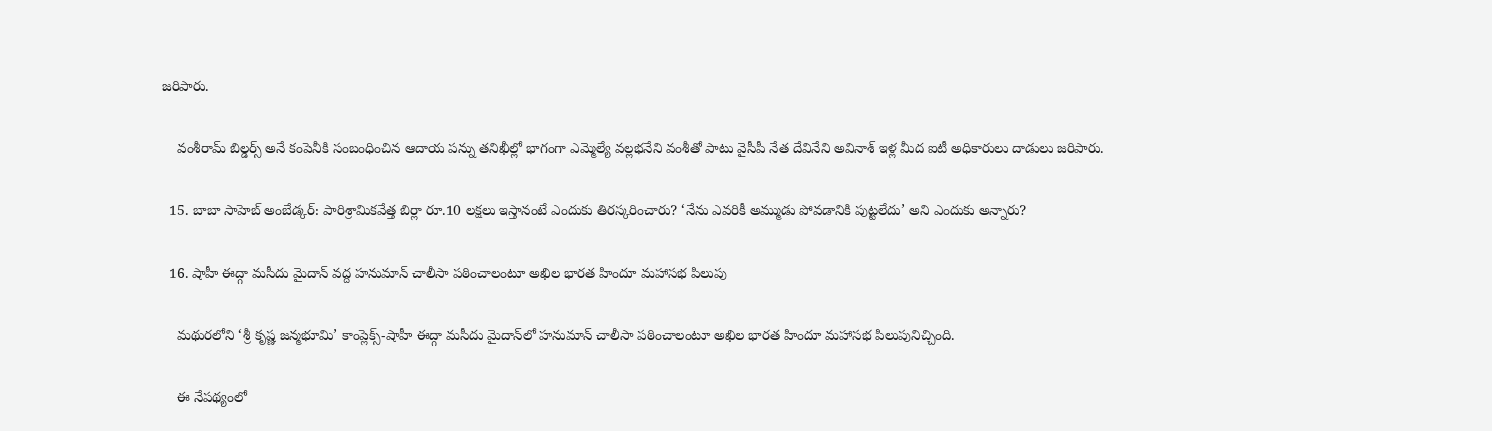జరిపారు.

    వంశీరామ్ బిల్డర్స్ అనే కంపెనీకి సంబంధించిన ఆదాయ పన్ను తనిఖీల్లో భాగంగా ఎమ్మెల్యే వల్లభనేని వంశీతో పాటు వైసీపీ నేత దేవినేని అవినాశ్ ఇళ్ల మీద ఐటీ అధికారులు దాడులు జరిపారు.

  15. బాబా సాహెబ్‌ అంబేడ్కర్‌: పారిశ్రామికవేత్త బిర్లా రూ.10 లక్షలు ఇస్తానంటే ఎందుకు తిరస్కరించారు? ‘నేను ఎవరికీ అమ్ముడు పోవడానికి పుట్టలేదు’ అని ఎందుకు అన్నారు?

  16. షాహీ ఈద్గా మసీదు మైదాన్ వద్ద హనుమాన్ చాలీసా పఠించాలంటూ అఖిల భారత హిందూ మహాసభ పిలుపు

    మథురలోని ‘శ్రీ కృష్ణ జన్మభూమి’ కాంప్లెక్స్-షాహీ ఈద్గా మసీదు మైదాన్‌లో హనుమాన్ చాలీసా పఠించాలంటూ అఖిల భారత హిందూ మహాసభ పిలుపునిచ్చింది.

    ఈ నేపథ్యంలో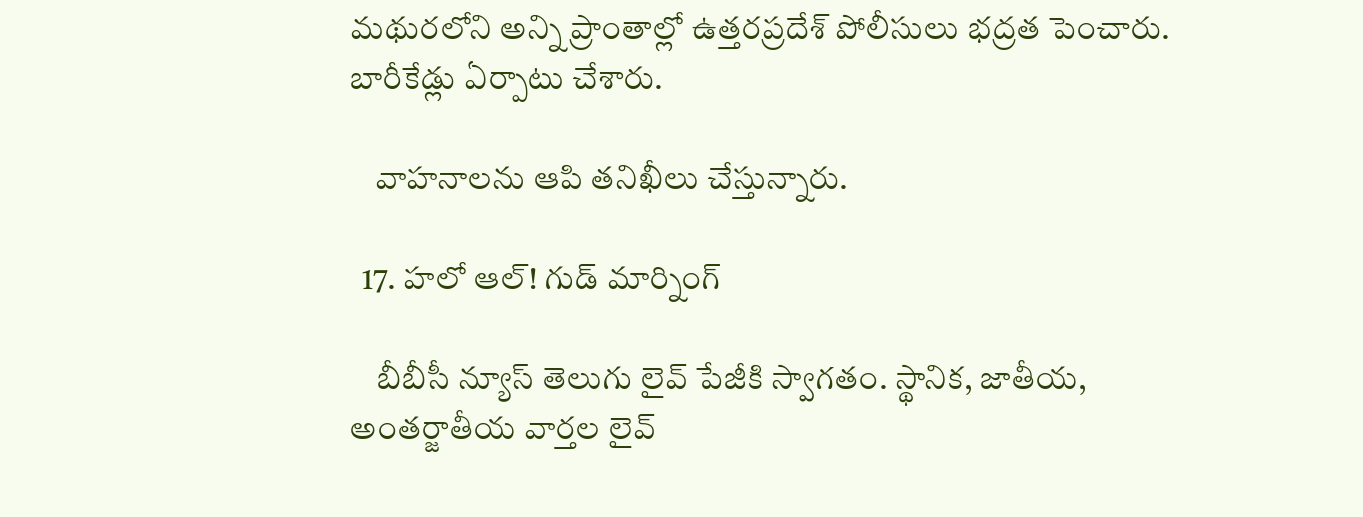మథురలోని అన్ని ప్రాంతాల్లో ఉత్తరప్రదేశ్ పోలీసులు భద్రత పెంచారు. బారీకేడ్లు ఏర్పాటు చేశారు.

    వాహనాలను ఆపి తనిఖీలు చేస్తున్నారు.

  17. హలో ఆల్! గుడ్ మార్నింగ్

    బీబీసీ న్యూస్ తెలుగు లైవ్ పేజీకి స్వాగతం. స్థానిక, జాతీయ, అంతర్జాతీయ వార్తల లైవ్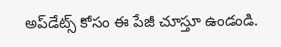అప్‌డేట్స్ కోసం ఈ పేజీ చూస్తూ ఉండండి.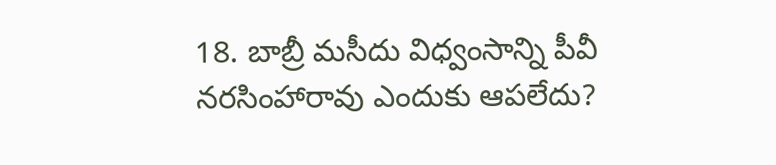18. బాబ్రీ మసీదు విధ్వంసాన్ని పీవీ నరసింహారావు ఎందుకు ఆపలేదు?